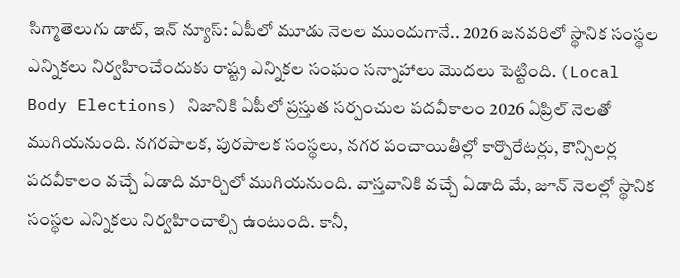సిగ్మాతెలుగు డాట్, ఇన్ న్యూస్: ఏపీలో మూడు నెలల ముందుగానే.. 2026 జనవరిలో స్థానిక సంస్థల ఎన్నికలు నిర్వహించేందుకు రాష్ట్ర ఎన్నికల సంఘం సన్నాహాలు మొదలు పెట్టింది. (Local Body Elections) నిజానికి ఏపీలో ప్రస్తుత సర్పంచుల పదవీకాలం 2026 ఏప్రిల్ నెలతో ముగియనుంది. నగరపాలక, పురపాలక సంస్థలు, నగర పంచాయితీల్లో కార్పొరేటర్లు, కౌన్సిలర్ల పదవీకాలం వచ్చే ఏడాది మార్చిలో ముగియనుంది. వాస్తవానికి వచ్చే ఏడాది మే, జూన్ నెలల్లో స్థానిక సంస్థల ఎన్నికలు నిర్వహించాల్సి ఉంటుంది. కానీ,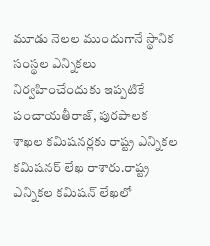మూడు నెలల ముందుగానే స్థానిక సంస్థల ఎన్నికలు నిర్వహించేందుకు ఇప్పటికే పంచాయతీరాజ్, పురపాలక శాఖల కమిషనర్లకు రాష్ట్ర ఎన్నికల కమిషనర్ లేఖ రాశారు.రాష్ట్ర ఎన్నికల కమిషన్ లేఖలో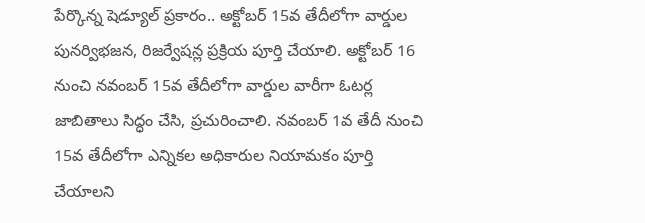పేర్కొన్న షెడ్యూల్ ప్రకారం.. అక్టోబర్ 15వ తేదీలోగా వార్డుల పునర్విభజన, రిజర్వేషన్ల ప్రక్రియ పూర్తి చేయాలి. అక్టోబర్ 16 నుంచి నవంబర్ 15వ తేదీలోగా వార్డుల వారీగా ఓటర్ల జాబితాలు సిద్ధం చేసి, ప్రచురించాలి. నవంబర్ 1వ తేదీ నుంచి 15వ తేదీలోగా ఎన్నికల అధికారుల నియామకం పూర్తి చేయాలని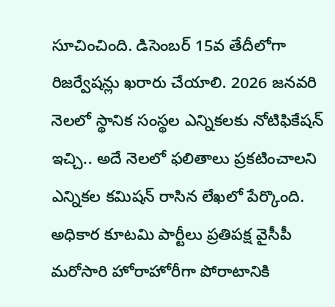సూచించింది. డిసెంబర్ 15వ తేదీలోగా రిజర్వేషన్లు ఖరారు చేయాలి. 2026 జనవరి నెలలో స్థానిక సంస్థల ఎన్నికలకు నోటిఫికేషన్ ఇచ్చి.. అదే నెలలో ఫలితాలు ప్రకటించాలని ఎన్నికల కమిషన్ రాసిన లేఖలో పేర్కొంది. అధికార కూటమి పార్టీలు ప్రతిపక్ష వైసీపీ మరోసారి హోరాహోరీగా పోరాటానికి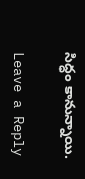సిద్ధం కానున్నాయి.

Leave a Reply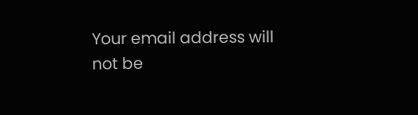Your email address will not be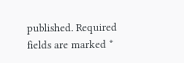published. Required fields are marked *